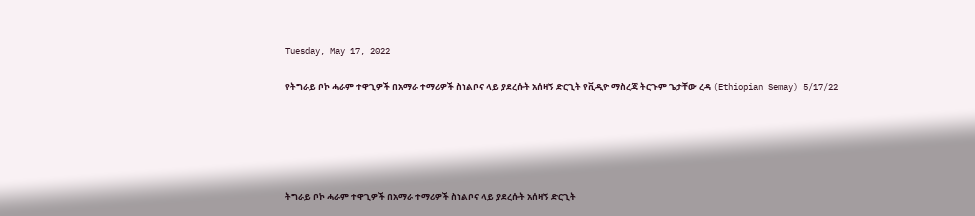Tuesday, May 17, 2022

የትግራይ ቦኮ ሓራም ተዋጊዎች በአማራ ተማሪዎች ስነልቦና ላይ ያደረሱት አሰዛኝ ድርጊት የቪዲዮ ማስረጃ ትርጉም ጌታቸው ረዳ (Ethiopian Semay) 5/17/22





ትግራይ ቦኮ ሓራም ተዋጊዎች በአማራ ተማሪዎች ስነልቦና ላይ ያደረሱት አሰዛኝ ድርጊት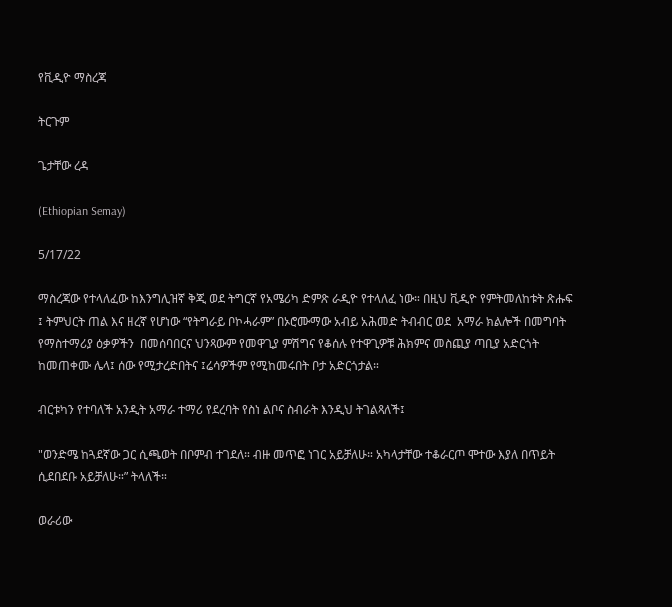የቪዲዮ ማስረጃ

ትርጉም

ጌታቸው ረዳ

(Ethiopian Semay)

5/17/22

ማስረጃው የተላለፈው ከእንግሊዝኛ ቅጂ ወደ ትግርኛ የአሜሪካ ድምጽ ራዲዮ የተላለፈ ነው። በዚህ ቪዲዮ የምትመለከቱት ጽሑፍ ፤ ትምህርት ጠል እና ዘረኛ የሆነው “የትግራይ ቦኮሓራም” በኦሮሙማው አብይ አሕመድ ትብብር ወደ  አማራ ክልሎች በመግባት የማስተማሪያ ዕቃዎችን  በመሰባበርና ህንጻውም የመዋጊያ ምሽግና የቆሰሉ የተዋጊዎቹ ሕክምና መስጪያ ጣቢያ አድርጎት ከመጠቀሙ ሌላ፤ ሰው የሚታረድበትና ፤ሬሳዎችም የሚከመሩበት ቦታ አድርጎታል።

ብርቱካን የተባለች አንዲት አማራ ተማሪ የደረባት የስነ ልቦና ስብራት እንዲህ ትገልጻለች፤

"ወንድሜ ከጓደኛው ጋር ሲጫወት በቦምብ ተገደለ። ብዙ መጥፎ ነገር አይቻለሁ። አካላታቸው ተቆራርጦ ሞተው እያለ በጥይት ሲደበደቡ አይቻለሁ።” ትላለች።

ወራሪው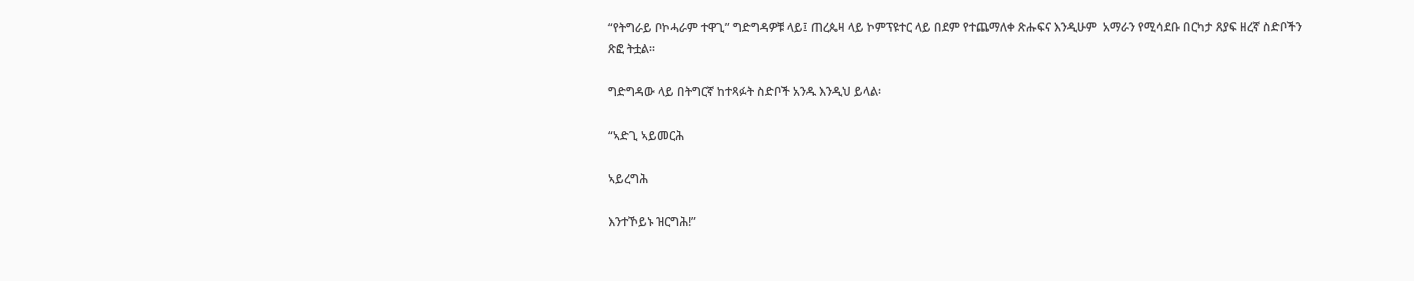“የትግራይ ቦኮሓራም ተዋጊ” ግድግዳዎቹ ላይ፤ ጠረጴዛ ላይ ኮምፕዩተር ላይ በደም የተጨማለቀ ጽሑፍና እንዲሁም  አማራን የሚሳደቡ በርካታ ጸያፍ ዘረኛ ስድቦችን ጽፎ ትቷል።

ግድግዳው ላይ በትግርኛ ከተጻፉት ስድቦች አንዱ እንዲህ ይላል፡

“ኣድጊ ኣይመርሕ

ኣይረግሕ

እንተኾይኑ ዝርግሕ!”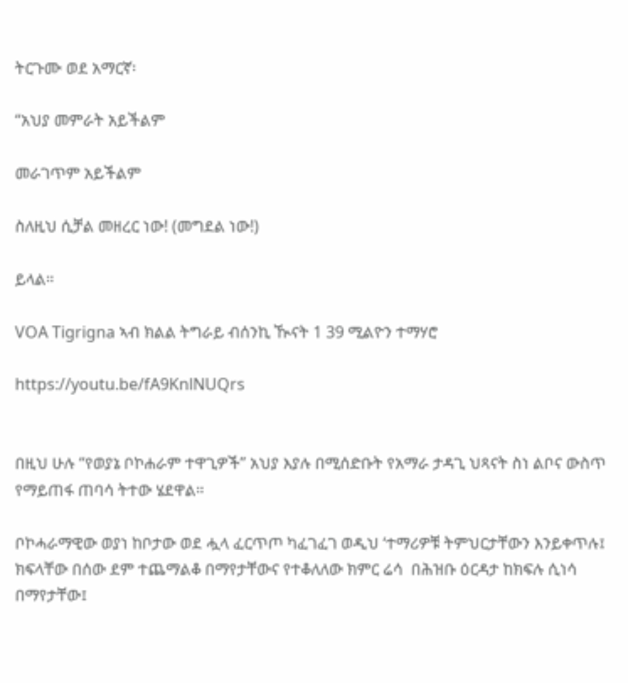ትርጉሙ ወደ አማርኛ፡

“አህያ መምራት አይችልም

መራገጥም አይችልም

ስለዚህ ሲቻል መዘረር ነው! (መግደል ነው!)

ይላል።

VOA Tigrigna ኣብ ክልል ትግራይ ብሰንኪ ዂናት 1 39 ሚልዮን ተማሃሮ

https://youtu.be/fA9KnlNUQrs


በዚህ ሁሉ “የወያኔ ቦኮሐራም ተዋጊዎች” አህያ እያሉ በሚሰድቡት የአማራ ታዳጊ ህጻናት ስነ ልቦና ውስጥ የማይጠፋ ጠባሳ ትተው ሄደዋል።

ቦኮሓራማዊው ወያነ ከቦታው ወደ ሗላ ፈርጥጦ ካፈገፈገ ወዲህ ‘ተማሪዎቹ ትምህርታቸውን እንይቀጥሉ፤ ክፍላቸው በሰው ደም ተጨማልቆ በማየታቸውና የተቆለለው ክምር ሬሳ  በሕዝቡ ዕርዳታ ከክፍሉ ሲነሳ በማየታቸው፤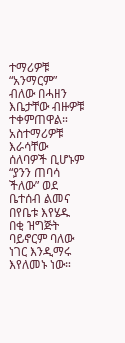ተማሪዎቹ “አንማርም” ብለው በሓዘን እቤታቸው ብዙዎቹ ተቀምጠዋል። አስተማሪዎቹ እራሳቸው ሰለባዎች ቢሆኑም “ያንን ጠባሳ ችለው” ወደ ቤተሰብ ልመና በየቤቱ እየሄዱ በቂ ዝግጅት ባይኖርም ባለው ነገር እንዲማሩ እየለመኑ ነው።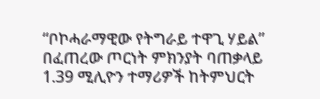“ቦኮሓራማዊው የትግራይ ተዋጊ ሃይል” በፈጠረው ጦርነት ምክንያት ባጠቃላይ 1.39 ሚሊዮን ተማሪዎች ከትምህርት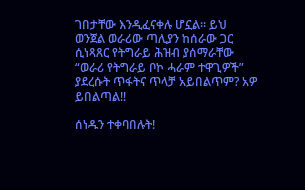ገበታቸው እንዲፈናቀሉ ሆኗል። ይህ ወንጀል ወራሪው ጣሊያን ከሰራው ጋር ሲነጻጸር የትግራይ ሕዝብ ያሰማራቸው “ወራሪ የትግራይ ቦኮ ሓራም ተዋጊዎች” ያደረሱት ጥፋትና ጥላቻ አይበልጥም? አዎ ይበልጣል!!

ሰነዱን ተቀባበሉት!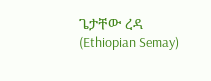ጌታቸው ረዳ (Ethiopian Semay)